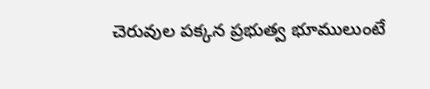చెరువుల పక్కన ప్రభుత్వ భూములుంటే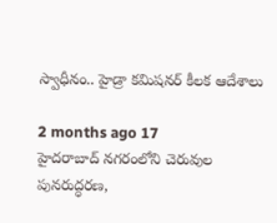స్వాధీనం.. హైడ్రా కమిషనర్ కీలక ఆదేశాలు

2 months ago 17
హైదరాబాద్ నగరంలోని చెరువుల పునరుద్ధరణ,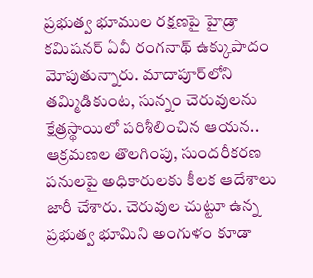ప్రభుత్వ భూముల రక్షణపై హైడ్రా కమిషనర్ ఏవీ రంగనాథ్ ఉక్కుపాదం మోపుతున్నారు. మాదాపూర్‌లోని తమ్మిడికుంట, సున్నం చెరువులను క్షేత్రస్థాయిలో పరిశీలించిన ఆయన.. ఆక్రమణల తొలగింపు, సుందరీకరణ పనులపై అధికారులకు కీలక ఆదేశాలు జారీ చేశారు. చెరువుల చుట్టూ ఉన్న ప్రభుత్వ భూమిని అంగుళం కూడా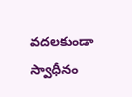వదలకుండా స్వాధీనం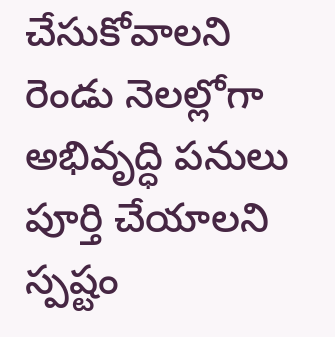చేసుకోవాలని రెండు నెలల్లోగా అభివృద్ధి పనులు పూర్తి చేయాలని స్పష్టం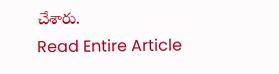చేశారు.
Read Entire Article